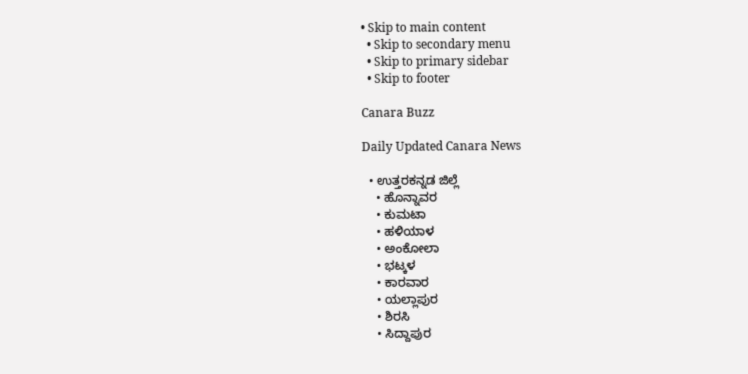• Skip to main content
  • Skip to secondary menu
  • Skip to primary sidebar
  • Skip to footer

Canara Buzz

Daily Updated Canara News

  • ಉತ್ತರಕನ್ನಡ ಜಿಲ್ಲೆ
    • ಹೊನ್ನಾವರ
    • ಕುಮಟಾ
    • ಹಳಿಯಾಳ
    • ಅಂಕೋಲಾ
    • ಭಟ್ಕಳ
    • ಕಾರವಾರ
    • ಯಲ್ಲಾಪುರ
    • ಶಿರಸಿ
    • ಸಿದ್ದಾಪುರ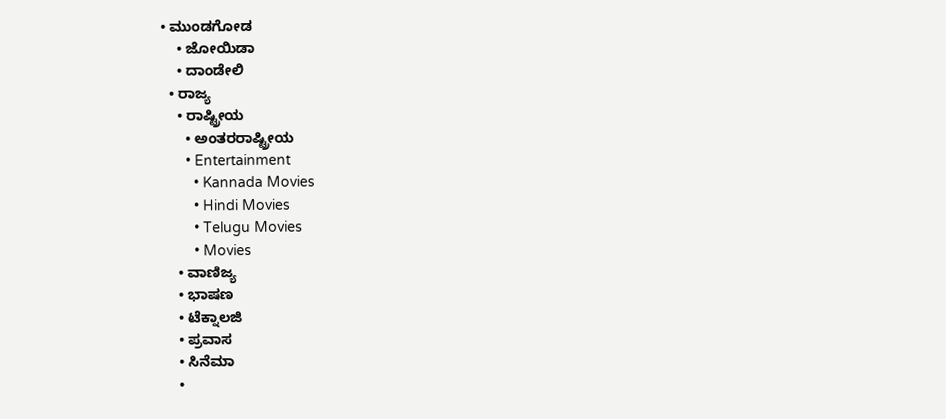• ಮುಂಡಗೋಡ
    • ಜೋಯಿಡಾ
    • ದಾಂಡೇಲಿ
  • ರಾಜ್ಯ
    • ರಾಷ್ಟ್ರೀಯ
      • ಅಂತರರಾಷ್ಟ್ರೀಯ
      • Entertainment
        • Kannada Movies
        • Hindi Movies
        • Telugu Movies
        • Movies
    • ವಾಣಿಜ್ಯ
    • ಭಾಷಣ
    • ಟೆಕ್ನಾಲಜಿ
    • ಪ್ರವಾಸ
    • ಸಿನೆಮಾ
    •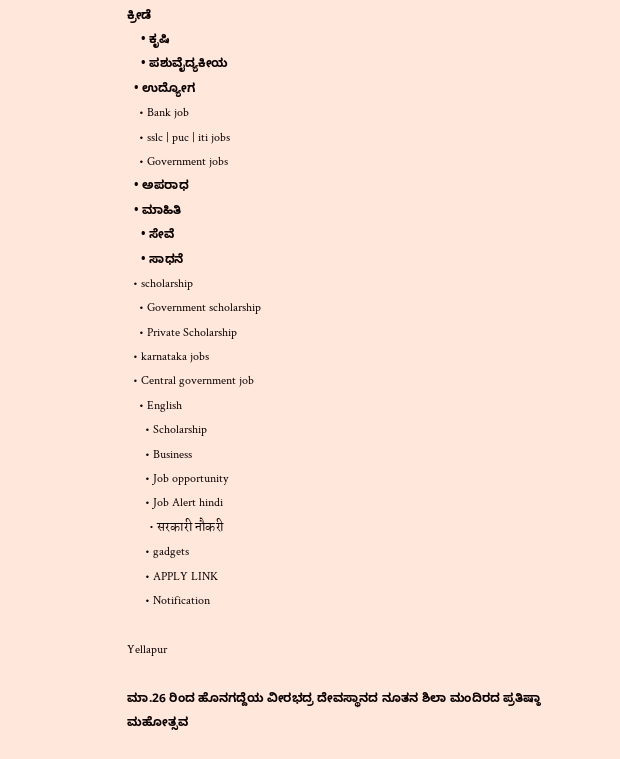ಕ್ರೀಡೆ
    • ಕೃಷಿ
    • ಪಶುವೈದ್ಯಕೀಯ
  • ಉದ್ಯೋಗ
    • Bank job
    • sslc | puc | iti jobs
    • Government jobs
  • ಅಪರಾಧ
  • ಮಾಹಿತಿ
    • ಸೇವೆ
    • ಸಾಧನೆ
  • scholarship
    • Government scholarship
    • Private Scholarship
  • karnataka jobs
  • Central government job
    • English
      • Scholarship
      • Business
      • Job opportunity
      • Job Alert hindi
        • सरकारी नौकरी
      • gadgets
      • APPLY LINK
      • Notification

Yellapur

ಮಾ.26 ರಿಂದ ಹೊನಗದ್ದೆಯ ವೀರಭದ್ರ ದೇವಸ್ಥಾನದ ನೂತನ ಶಿಲಾ ಮಂದಿರದ ಪ್ರತಿಷ್ಠಾ ಮಹೋತ್ಸವ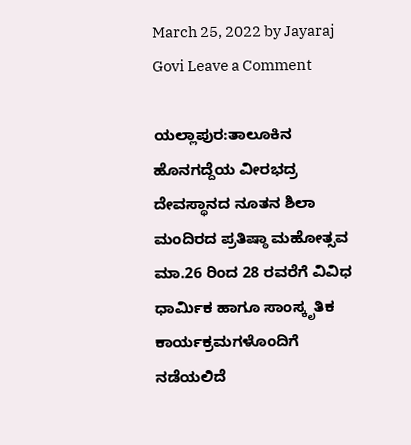March 25, 2022 by Jayaraj Govi Leave a Comment

ಯಲ್ಲಾಪುರ:ತಾಲೂಕಿನ ಹೊನಗದ್ದೆಯ ವೀರಭದ್ರ ದೇವಸ್ಥಾನದ ನೂತನ ಶಿಲಾ ಮಂದಿರದ ಪ್ರತಿಷ್ಠಾ ಮಹೋತ್ಸವ ಮಾ.26 ರಿಂದ 28 ರವರೆಗೆ ವಿವಿಧ ಧಾರ್ಮಿಕ ಹಾಗೂ ಸಾಂಸ್ಕೃತಿಕ ಕಾರ್ಯಕ್ರಮಗಳೊಂದಿಗೆ ನಡೆಯಲಿದೆ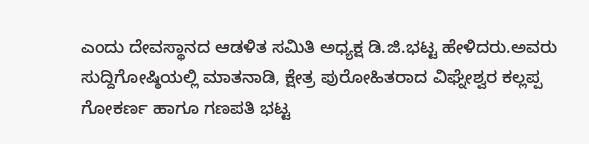ಎಂದು ದೇವಸ್ಥಾನದ ಆಡಳಿತ ಸಮಿತಿ ಅಧ್ಯಕ್ಷ ಡಿ.ಜಿ.ಭಟ್ಟ ಹೇಳಿದರು.ಅವರು ಸುದ್ದಿಗೋಷ್ಠಿಯಲ್ಲಿ ಮಾತನಾಡಿ, ಕ್ಷೇತ್ರ ಪುರೋಹಿತರಾದ ವಿಘ್ನೇಶ್ವರ ಕಲ್ಲಪ್ಪ ಗೋಕರ್ಣ ಹಾಗೂ ಗಣಪತಿ ಭಟ್ಟ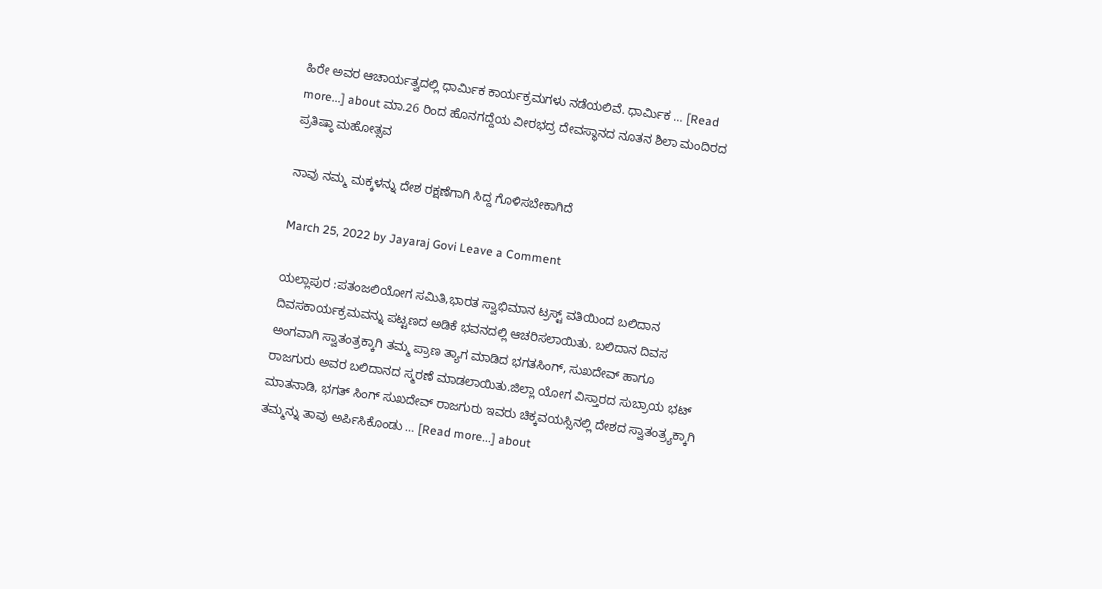ಹಿರೇ ಅವರ ಆಚಾರ್ಯತ್ವದಲ್ಲಿ ಧಾರ್ಮಿಕ ಕಾರ್ಯಕ್ರಮಗಳು ನಡೆಯಲಿವೆ. ಧಾರ್ಮಿಕ … [Read more...] about ಮಾ.26 ರಿಂದ ಹೊನಗದ್ದೆಯ ವೀರಭದ್ರ ದೇವಸ್ಥಾನದ ನೂತನ ಶಿಲಾ ಮಂದಿರದ ಪ್ರತಿಷ್ಠಾ ಮಹೋತ್ಸವ

ನಾವು ನಮ್ಮ ಮಕ್ಕಳನ್ನು ದೇಶ ರಕ್ಷಣೆಗಾಗಿ ಸಿದ್ದ ಗೊಳಿಸಬೇಕಾಗಿದೆ

March 25, 2022 by Jayaraj Govi Leave a Comment

ಯಲ್ಲಾಪುರ :ಪತಂಜಲಿಯೋಗ ಸಮಿತಿ,ಭಾರತ ಸ್ವಾಭಿಮಾನ ಟ್ರಸ್ಟ್ ವತಿಯಿಂದ ಬಲಿದಾನ ದಿವಸಕಾರ್ಯಕ್ರಮವನ್ನು ಪಟ್ಟಣದ ಅಡಿಕೆ ಭವನದಲ್ಲಿ ಆಚರಿಸಲಾಯಿತು. ಬಲಿದಾನ ದಿವಸ ಅಂಗವಾಗಿ ಸ್ವಾತಂತ್ರಕ್ಕಾಗಿ ತಮ್ಮ ಪ್ರಾಣ ತ್ಯಾಗ ಮಾಡಿದ ಭಗತಸಿಂಗ್, ಸುಖದೇವ್‌ ಹಾಗೂ ರಾಜಗುರು ಅವರ ಬಲಿದಾನದ ಸ್ಮರಣೆ ಮಾಡಲಾಯಿತು.ಜಿಲ್ಲಾ ಯೋಗ ವಿಸ್ತಾರದ ಸುಬ್ರಾಯ ಭಟ್ ಮಾತನಾಡಿ, ಭಗತ್‌ ಸಿಂಗ್‌ ಸುಖದೇವ್ ರಾಜಗುರು ಇವರು ಚಿಕ್ಕವಯಸ್ಸಿನಲ್ಲಿ ದೇಶದ ಸ್ವಾತಂತ್ರ್ಯಕ್ಕಾಗಿ ತಮ್ಮನ್ನು ತಾವು ಅರ್ಪಿಸಿಕೊಂಡು … [Read more...] about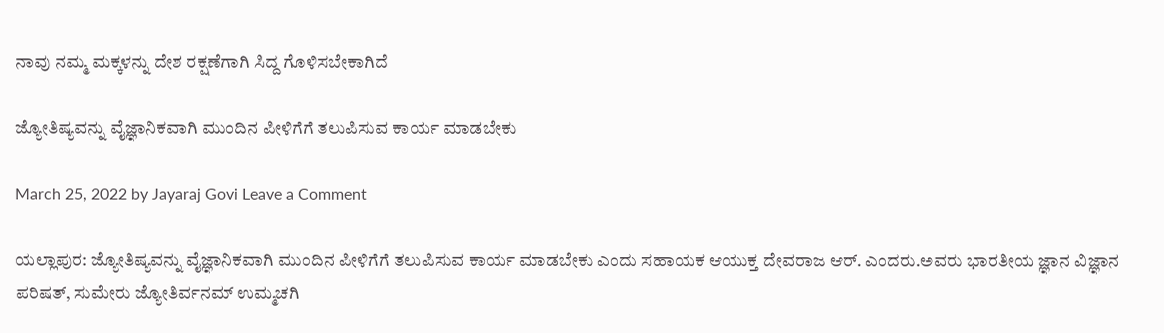ನಾವು ನಮ್ಮ ಮಕ್ಕಳನ್ನು ದೇಶ ರಕ್ಷಣೆಗಾಗಿ ಸಿದ್ದ ಗೊಳಿಸಬೇಕಾಗಿದೆ

ಜ್ಯೋತಿಷ್ಯವನ್ನು ವೈಜ್ಞಾನಿಕವಾಗಿ‌ ಮುಂದಿನ ಪೀಳಿಗೆಗೆ ತಲುಪಿಸುವ ಕಾರ್ಯ ಮಾಡಬೇಕು

March 25, 2022 by Jayaraj Govi Leave a Comment

ಯಲ್ಲಾಪುರ: ಜ್ಯೋತಿಷ್ಯವನ್ನು ವೈಜ್ಞಾನಿಕವಾಗಿ‌ ಮುಂದಿನ ಪೀಳಿಗೆಗೆ ತಲುಪಿಸುವ ಕಾರ್ಯ ಮಾಡಬೇಕು ಎಂದು ಸಹಾಯಕ ಆಯುಕ್ತ‌ ದೇವರಾಜ ಆರ್. ಎಂದರು.ಅವರು ಭಾರತೀಯ ಜ್ಞಾನ ವಿಜ್ಞಾನ ಪರಿಷತ್, ಸುಮೇರು ಜ್ಯೋತಿರ್ವನಮ್ ಉಮ್ಮಚಗಿ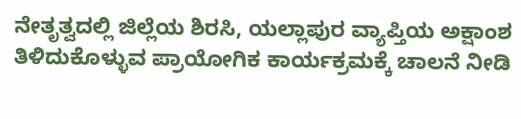ನೇತೃತ್ವದಲ್ಲಿ ಜಿಲ್ಲೆಯ ಶಿರಸಿ, ಯಲ್ಲಾಪುರ ವ್ಯಾಪ್ತಿಯ ಅಕ್ಷಾಂಶ ತಿಳಿದುಕೊಳ್ಳುವ ಪ್ರಾಯೋಗಿಕ ಕಾರ್ಯಕ್ರಮಕ್ಕೆ ಚಾಲನೆ ನೀಡಿ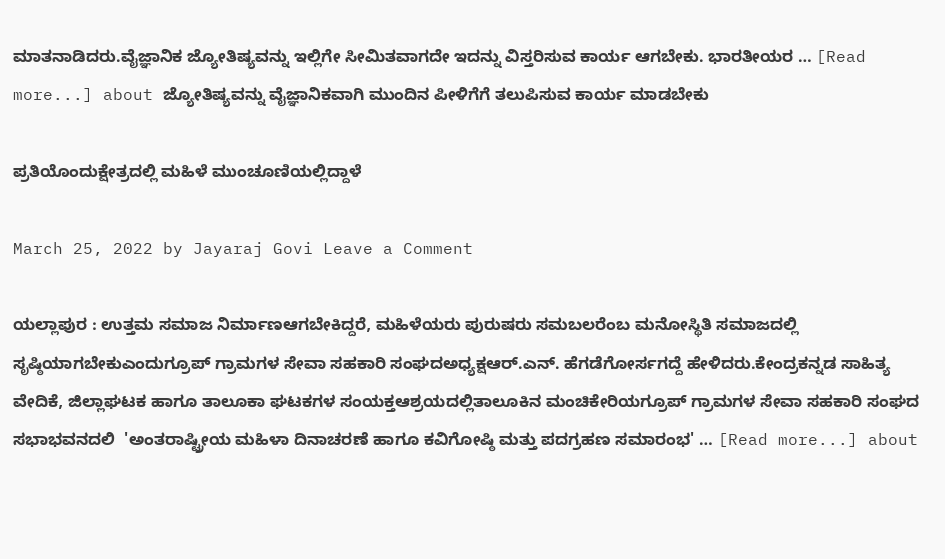ಮಾತನಾಡಿದರು.ವೈಜ್ಞಾನಿಕ ಜ್ಯೋತಿಷ್ಯವನ್ನು ಇಲ್ಲಿಗೇ ಸೀಮಿತವಾಗದೇ ಇದನ್ನು ವಿಸ್ತರಿಸುವ ಕಾರ್ಯ ಆಗಬೇಕು. ಭಾರತೀಯರ … [Read more...] about ಜ್ಯೋತಿಷ್ಯವನ್ನು ವೈಜ್ಞಾನಿಕವಾಗಿ‌ ಮುಂದಿನ ಪೀಳಿಗೆಗೆ ತಲುಪಿಸುವ ಕಾರ್ಯ ಮಾಡಬೇಕು

ಪ್ರತಿಯೊಂದುಕ್ಷೇತ್ರದಲ್ಲಿ ಮಹಿಳೆ ಮುಂಚೂಣಿಯಲ್ಲಿದ್ದಾಳೆ

March 25, 2022 by Jayaraj Govi Leave a Comment

ಯಲ್ಲಾಪುರ : ಉತ್ತಮ ಸಮಾಜ ನಿರ್ಮಾಣಆಗಬೇಕಿದ್ದರೆ, ಮಹಿಳೆಯರು ಪುರುಷರು ಸಮಬಲರೆಂಬ ಮನೋಸ್ಥಿತಿ ಸಮಾಜದಲ್ಲಿ ಸೃಷ್ಠಿಯಾಗಬೇಕುಎಂದುಗ್ರೂಪ್ ಗ್ರಾಮಗಳ ಸೇವಾ ಸಹಕಾರಿ ಸಂಘದಅಧ್ಯಕ್ಷಆರ್.ಎನ್. ಹೆಗಡೆಗೋರ್ಸಗದ್ದೆ ಹೇಳಿದರು.ಕೇಂದ್ರಕನ್ನಡ ಸಾಹಿತ್ಯ ವೇದಿಕೆ, ಜಿಲ್ಲಾಘಟಕ ಹಾಗೂ ತಾಲೂಕಾ ಘಟಕಗಳ ಸಂಯಕ್ತಆಶ್ರಯದಲ್ಲಿತಾಲೂಕಿನ ಮಂಚಿಕೇರಿಯಗ್ರೂಪ್ ಗ್ರಾಮಗಳ ಸೇವಾ ಸಹಕಾರಿ ಸಂಘದ ಸಭಾಭವನದಲಿ  'ಅಂತರಾಷ್ಟ್ರೀಯ ಮಹಿಳಾ ದಿನಾಚರಣೆ ಹಾಗೂ ಕವಿಗೋಷ್ಠಿ ಮತ್ತು ಪದಗ್ರಹಣ ಸಮಾರಂಭ' … [Read more...] about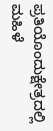ಪ್ರತಿಯೊಂದುಕ್ಷೇತ್ರದಲ್ಲಿ ಮಹಿಳೆ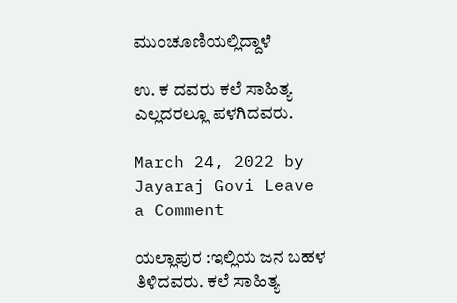ಮುಂಚೂಣಿಯಲ್ಲಿದ್ದಾಳೆ

ಉ. ಕ ದವರು ಕಲೆ ಸಾಹಿತ್ಯ ಎಲ್ಲದರಲ್ಲೂ ಪಳಗಿದವರು.

March 24, 2022 by Jayaraj Govi Leave a Comment

ಯಲ್ಲಾಪುರ :ಇಲ್ಲಿಯ ಜನ ಬಹಳ ತಿಳಿದವರು. ಕಲೆ ಸಾಹಿತ್ಯ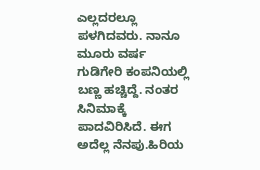ಎಲ್ಲದರಲ್ಲೂ ಪಳಗಿದವರು. ನಾನೂ ಮೂರು ವರ್ಷ ಗುಡಿಗೇರಿ ಕಂಪನಿಯಲ್ಲಿ ಬಣ್ಣ ಹಚ್ಚಿದ್ದೆ. ನಂತರ ಸಿನಿಮಾಕ್ಕೆ ಪಾದವಿರಿಸಿದೆ. ಈಗ ಅದೆಲ್ಲ ನೆನಪು.ಹಿರಿಯ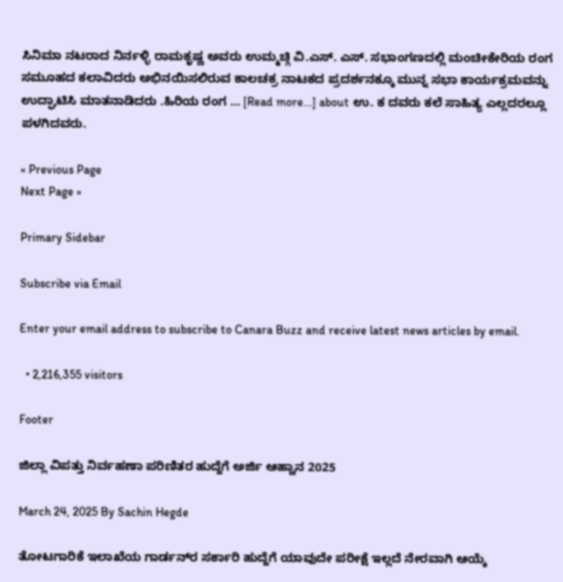ಸಿನಿಮಾ ನಟರಾದ ನಿರ್ನಳ್ಳಿ ರಾಮಕೃಷ್ಣ ಅವರು ಉಮ್ಮಚ್ಗಿ ವಿ.ಎಸ್. ಎಸ್. ಸಭಾಂಗಣದಲ್ಲಿ ಮಂಚೀಕೇರಿಯ ರಂಗ ಸಮೂಹದ ಕಲಾವಿದರು ಅಭಿನಯಿಸಲಿರುವ ಕಾಲಚಕ್ರ ನಾಟಕದ ಪ್ರದರ್ಶನಕ್ಕೂ ಮುನ್ನ ಸಭಾ ಕಾರ್ಯಕ್ರಮವನ್ನು ಉದ್ಘಾಟಿಸಿ ಮಾತನಾಡಿದರು .ಹಿರಿಯ ರಂಗ … [Read more...] about ಉ. ಕ ದವರು ಕಲೆ ಸಾಹಿತ್ಯ ಎಲ್ಲದರಲ್ಲೂ ಪಳಗಿದವರು.

« Previous Page
Next Page »

Primary Sidebar

Subscribe via Email

Enter your email address to subscribe to Canara Buzz and receive latest news articles by email.

  • 2,216,355 visitors

Footer

ಜಿಲ್ಲಾ ವಿಪತ್ತು ನಿರ್ವಹಣಾ ಪರಿಣಿತರ ಹುದ್ದೆಗೆ ಅರ್ಜಿ ಆಹ್ವಾನ 2025

March 24, 2025 By Sachin Hegde

ತೋಟಗಾರಿಕೆ ಇಲಾಖೆಯ ಗಾರ್ಡನ್‌ರ ಸರ್ಕಾರಿ ಹುದ್ದೆಗೆ ಯಾವುದೇ ಪರೀಕ್ಷೆ ಇಲ್ಲದೆ ನೇರವಾಗಿ ಆಯ್ಕೆ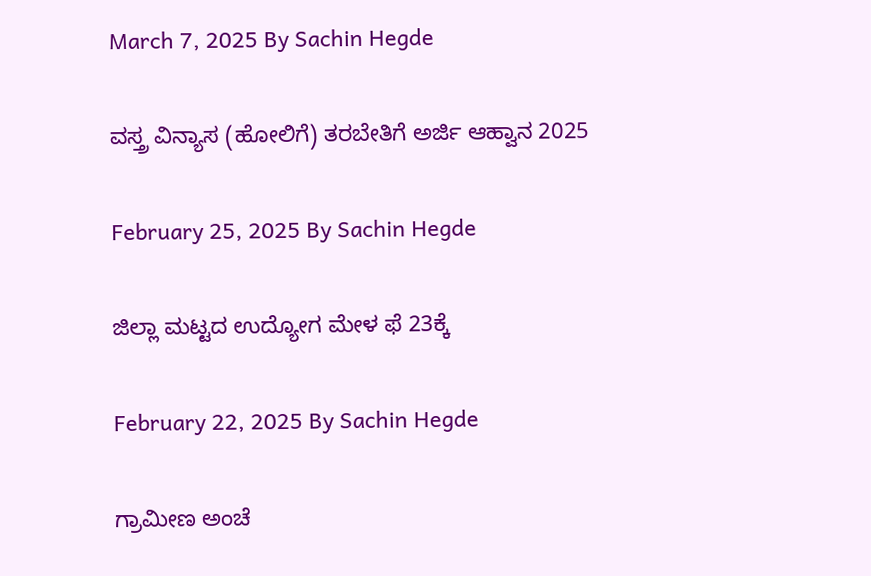March 7, 2025 By Sachin Hegde

ವಸ್ತ್ರ ವಿನ್ಯಾಸ (ಹೋಲಿಗೆ) ತರಬೇತಿಗೆ ಅರ್ಜಿ ಆಹ್ವಾನ 2025

February 25, 2025 By Sachin Hegde

ಜಿಲ್ಲಾ ಮಟ್ಟದ ಉದ್ಯೋಗ ಮೇಳ ಫೆ 23ಕ್ಕೆ

February 22, 2025 By Sachin Hegde

ಗ್ರಾಮೀಣ ಅಂಚೆ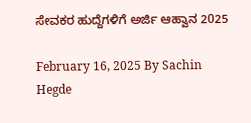ಸೇವಕರ ಹುದ್ದೆಗಳಿಗೆ ಅರ್ಜಿ ಆಹ್ವಾನ 2025

February 16, 2025 By Sachin Hegde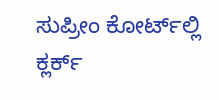ಸುಪ್ರೀಂ ಕೋರ್ಟ್‌ಲ್ಲಿ ಕ್ಲರ್ಕ್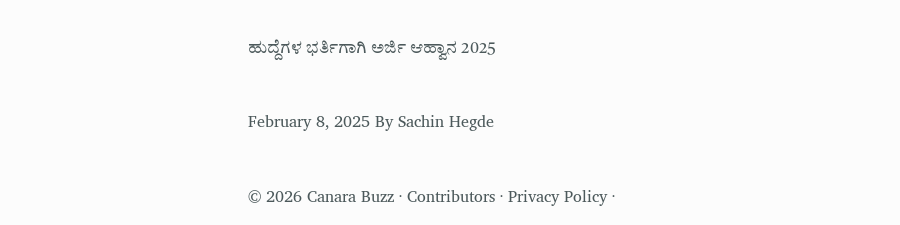ಹುದ್ದೆಗಳ ಭರ್ತಿಗಾಗಿ ಅರ್ಜಿ ಆಹ್ವಾನ 2025

February 8, 2025 By Sachin Hegde

© 2026 Canara Buzz · Contributors · Privacy Policy ·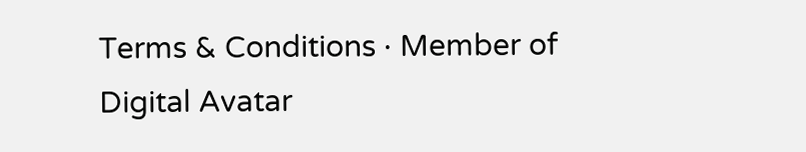Terms & Conditions · Member of Digital Avatar